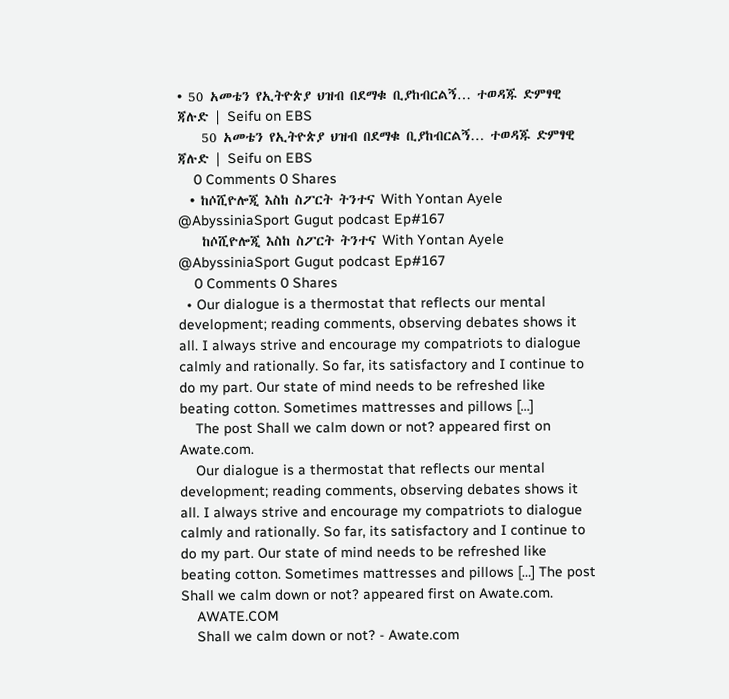• 50 አመቴን የኢትዮጵያ ህዝብ በደማቁ ቢያከብርልኝ… ተወዳጁ ድምፃዊ ጃሉድ | Seifu on EBS
    50 አመቴን የኢትዮጵያ ህዝብ በደማቁ ቢያከብርልኝ… ተወዳጁ ድምፃዊ ጃሉድ | Seifu on EBS
    0 Comments 0 Shares
  • ከሶሺዮሎጂ እስከ ስፖርት ትንተና With Yontan Ayele @AbyssiniaSport Gugut podcast Ep#167
    ከሶሺዮሎጂ እስከ ስፖርት ትንተና With Yontan Ayele @AbyssiniaSport Gugut podcast Ep#167
    0 Comments 0 Shares
  • Our dialogue is a thermostat that reflects our mental development; reading comments, observing debates shows it all. I always strive and encourage my compatriots to dialogue calmly and rationally. So far, its satisfactory and I continue to do my part. Our state of mind needs to be refreshed like beating cotton. Sometimes mattresses and pillows […]
    The post Shall we calm down or not? appeared first on Awate.com.
    Our dialogue is a thermostat that reflects our mental development; reading comments, observing debates shows it all. I always strive and encourage my compatriots to dialogue calmly and rationally. So far, its satisfactory and I continue to do my part. Our state of mind needs to be refreshed like beating cotton. Sometimes mattresses and pillows […] The post Shall we calm down or not? appeared first on Awate.com.
    AWATE.COM
    Shall we calm down or not? - Awate.com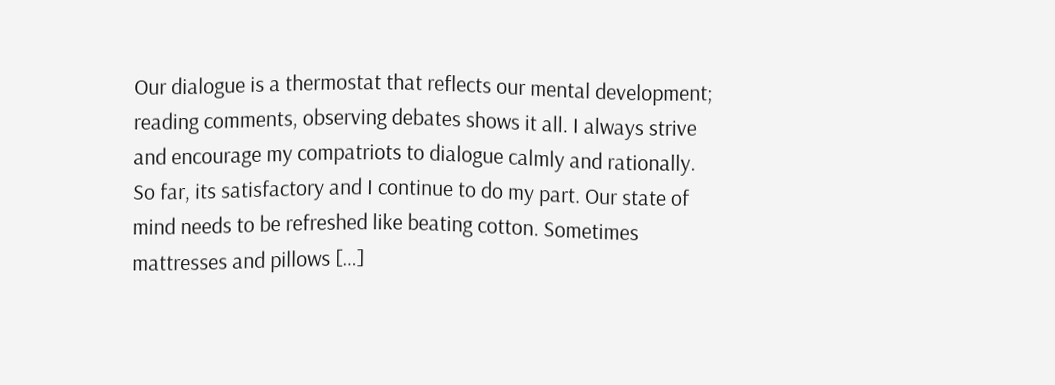Our dialogue is a thermostat that reflects our mental development; reading comments, observing debates shows it all. I always strive and encourage my compatriots to dialogue calmly and rationally. So far, its satisfactory and I continue to do my part. Our state of mind needs to be refreshed like beating cotton. Sometimes mattresses and pillows […]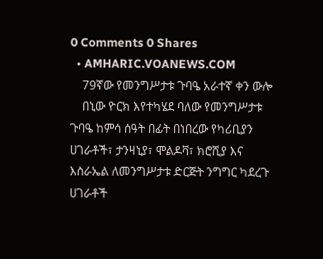0 Comments 0 Shares
  • AMHARIC.VOANEWS.COM
    79ኛው የመንግሥታቱ ጉባዔ አራተኛ ቀን ውሎ
    በኒው ዮርክ እየተካሄደ ባለው የመንግሥታቱ ጉባዔ ከምሳ ሰዓት በፊት በነበረው የካሪቢያን ሀገራቶች፣ ታንዛኒያ፣ ሞልዶቫ፣ ክሮሺያ እና እስራኤል ለመንግሥታቱ ድርጅት ንግግር ካደረጉ ሀገራቶች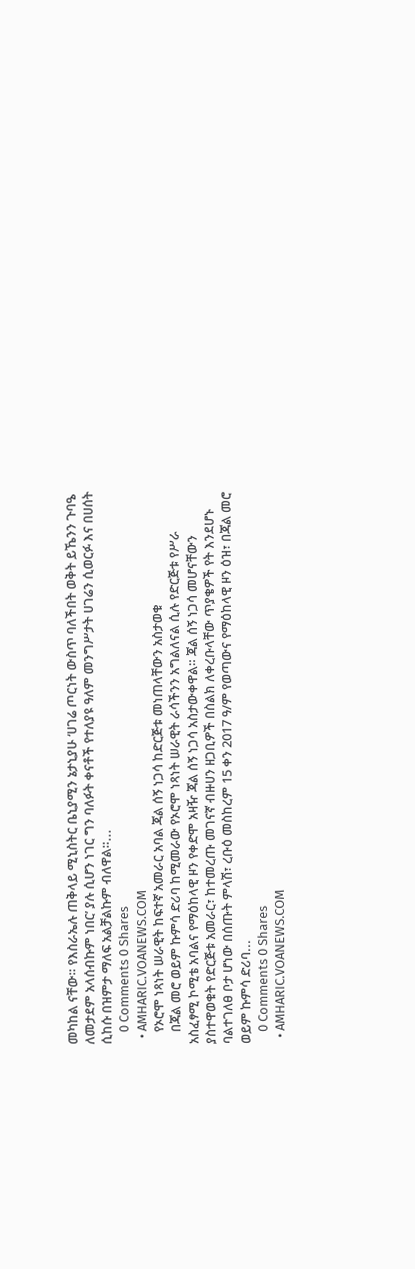መካከል ናቸው። የእስራኤሉ ጠቅላይ ሚኒስትር ቤኒያሚን ኔታኒያሁ ‘ሀገሬ ጦርነት ውስጥ ባለችበት ወቅት ይኼንን ጉባዔ ለመታደም አላሰብኩም ነበር’ ያሉ ሲሆን ነገር ግን ባለፉት ቀናቶች የተለያዩ ዓለም መንግሥታት ሀገሬን ሲወርፉ እና በሀሰት ሲከሱ በዝምታ ማለፍ አልቻልኩም ብለዋል።...
    0 Comments 0 Shares
  • AMHARIC.VOANEWS.COM
    የኦሮሞ ነጻነት ሠራዊት ከፍተኛ አመራር አባል ጃል ሰኝ ነጋሳ ከድርጅቱ መነጠላቸውን አስታወቁ
    በጃል መሮ ወይም ኩምሳ ድሪባ ከሚመራው የኦሮሞ ነጻነት ሠራዊት ራሳችንን አግልለናል ሲሉ የድርጅቱ የሥራ አስፈፃሚ ኮሚቴ አባልና የማዕከላዊ ዞን የቀድሞ አዛዥ ጃል ሰኝ ነጋሳ አስታውቀዋል። ጃል ሰኝ ነጋሳ መሆናቸውን ያስተዋወቁት የድርጅቱ አመራር፣ ከተመረጡ መገናኛ ብዙሀን ዘጋቢዎች በስልክ ለቀረቡላቸው ጥያቄዎች የት እንደሆኑ ባልተገለፀ ቦታ ሆነው በሰጡት ምላሽ፣ ረቡዕ መስከረም 15 ቀን 2017 ዓ/ም የወጣውና የማዕከላዊ ዞን ዕዝ፣ በጃል መሮ ወይም ኩምሳ ድሪባ...
    0 Comments 0 Shares
  • AMHARIC.VOANEWS.COM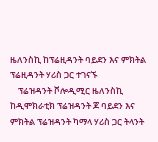ዜለንስኪ ከፕሬዚዳንት ባይደን እና ምክትል ፕሬዚዳንት ሃሪስ ጋር ተገናኙ
    ፕሬዝዳንት ቮሎዲሚር ዜለንስኪ ከዲሞክራቲክ ፕሬዝዳንት ጆ ባይደን እና ምክትል ፕሬዝዳንት ካማላ ሃሪስ ጋር ትላንት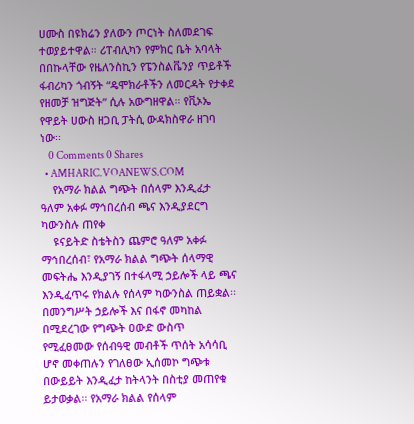ሀሙስ በዩክሬን ያለውን ጦርነት ስለመደገፍ ተወያይተዋል። ሪፐብሊካን የምክር ቤት አባላት በበኩላቸው የዜለንስኪን የፔንስልቬንያ ጥይቶች ፋብሪካን ጎብኝት “ዴሞክራቶችን ለመርዳት የታቀደ የዘመቻ ዝግጅት” ሲሉ አውግዘዋል። የቪኦኤ የዋይት ሀውስ ዘጋቢ ፓትሲ ውዳክስዋራ ዘገባ ነው፡፡
    0 Comments 0 Shares
  • AMHARIC.VOANEWS.COM
    የአማራ ክልል ግጭት በሰላም እንዲፈታ ዓለም አቀፉ ማኅበረሰብ ጫና እንዲያደርግ ካውንስሉ ጠየቀ
    ዩናይትድ ስቴትስን ጨምሮ ዓለም አቀፉ ማኅበረሰብ፣ የአማራ ክልል ግጭት ሰላማዊ መፍትሔ እንዲያገኝ በተፋላሚ ኃይሎች ላይ ጫና እንዲፈጥሩ የክልሉ የሰላም ካውንስል ጠይቋል፡፡ በመንግሥት ኃይሎች እና በፋኖ መካከል በሚደረገው የግጭት ዐውድ ውስጥ የሚፈፀመው የሰብዓዊ መብቶች ጥሰት አሳሳቢ ሆኖ መቀጠሉን የገለፀው ኢሰመኮ ግጭቱ በውይይት እንዲፈታ ከትላንት በስቲያ መጠየቁ ይታወቃል፡፡ የአማራ ክልል የሰላም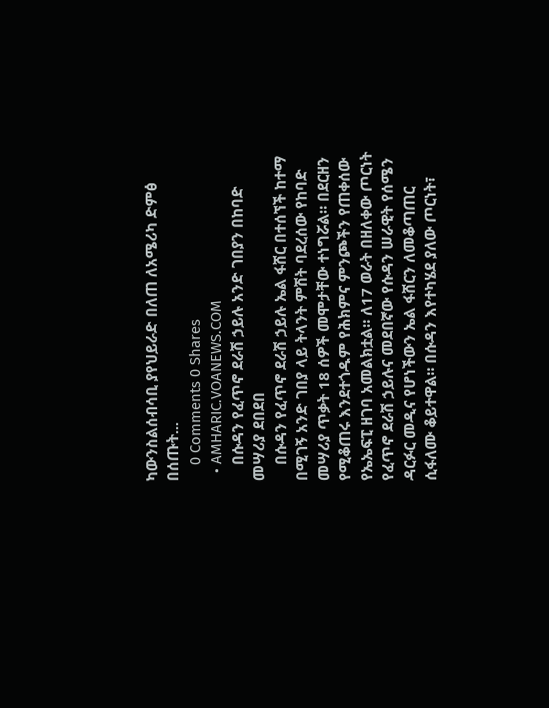ካውንስልሰብሳቢ ያየህይራድ በለጠ ለአሜሪካ ድምፅ በሰጡት...
    0 Comments 0 Shares
  • AMHARIC.VOANEWS.COM
    በሱዳን የፈጥኖ ደራሽ ኃይሉ አንድ ገበያን በከባድ መሣሪያ ደበደበ
    በሱዳን የፈጥኖ ደራሽ ኃይሉ ኤል ፋሸር በተሰኘች ከተማ በሚገኝ አንድ ገበያ ላይ ትላንት ምሽት ባደረሰው የከባድ መሣሪያ ጥቃት 18 ሰዎች መሞታቸው ተነግሯል። በደርዘን የሚቆጠሩ እንደተጎዱም የሕክምና ምንጮችን የጠቀሰው የኤኤፍፒ ዘገባ አመልክቷል። ለ17 ወራት በዘለቀው ጦርነት የፈጥኖ ደራሽ ኃይሉና መደበኛው የሱዳን ሠራዊት የሰሜን ዳርፉር መዲና የሆነችውን ኤል ፋሸርን ለመቆጣጠር ሲፋለሙ ቆይተዋል። በሱዳን እየተካሄደ ያለው ጦርነት፣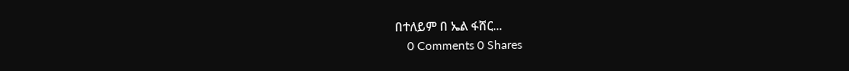በተለይም በ ኤል ፋሸር...
    0 Comments 0 Shares